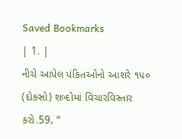Saved Bookmarks
| 1. |
નીચે આપેલ પંકિતઓનો આશરે ૧૫૦ (દોક્સો) શબ્દોમાં વિચારવિસ્તાર કરો.59, “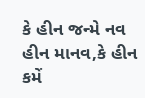કે હીન જન્મે નવ હીન માનવ,કે હીન કમેં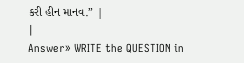કરી હીન માનવ.” |
|
Answer» WRITE the QUESTION in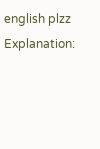english plzz Explanation: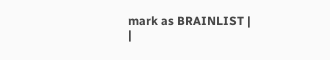mark as BRAINLIST |
|